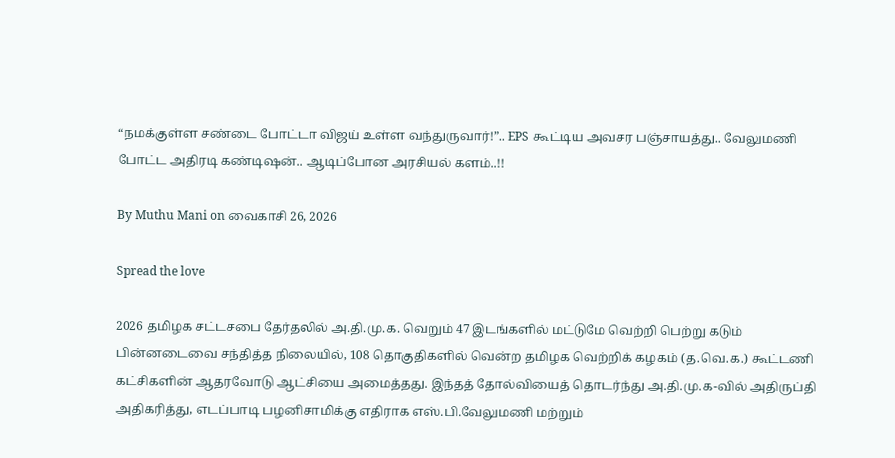“நமக்குள்ள சண்டை போட்டா விஜய் உள்ள வந்துருவார்!”.. EPS கூட்டிய அவசர பஞ்சாயத்து.. வேலுமணி போட்ட அதிரடி கண்டிஷன்.. ஆடிப்போன அரசியல் களம்..!!

By Muthu Mani on வைகாசி 26, 2026

Spread the love

2026 தமிழக சட்டசபை தேர்தலில் அ.தி.மு.க. வெறும் 47 இடங்களில் மட்டுமே வெற்றி பெற்று கடும் பின்னடைவை சந்தித்த நிலையில், 108 தொகுதிகளில் வென்ற தமிழக வெற்றிக் கழகம் (த.வெ.க.) கூட்டணி கட்சிகளின் ஆதரவோடு ஆட்சியை அமைத்தது. இந்தத் தோல்வியைத் தொடர்ந்து அ.தி.மு.க-வில் அதிருப்தி அதிகரித்து, எடப்பாடி பழனிசாமிக்கு எதிராக எஸ்.பி.வேலுமணி மற்றும்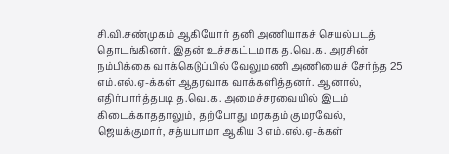சி.வி.சண்முகம் ஆகியோர் தனி அணியாகச் செயல்படத் தொடங்கினர். இதன் உச்சகட்டமாக த.வெ.க. அரசின் நம்பிக்கை வாக்கெடுப்பில் வேலுமணி அணியைச் சேர்ந்த 25 எம்.எல்.ஏ-க்கள் ஆதரவாக வாக்களித்தனர். ஆனால், எதிர்பார்த்தபடி த.வெ.க. அமைச்சரவையில் இடம் கிடைக்காததாலும், தற்போது மரகதம் குமரவேல், ஜெயக்குமார், சத்யபாமா ஆகிய 3 எம்.எல்.ஏ-க்கள்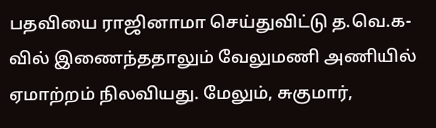பதவியை ராஜினாமா செய்துவிட்டு த.வெ.க-வில் இணைந்ததாலும் வேலுமணி அணியில் ஏமாற்றம் நிலவியது. மேலும், சுகுமார்,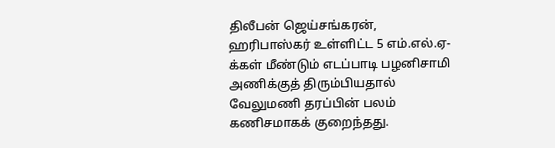திலீபன் ஜெய்சங்கரன், ஹரிபாஸ்கர் உள்ளிட்ட 5 எம்.எல்.ஏ-க்கள் மீண்டும் எடப்பாடி பழனிசாமி அணிக்குத் திரும்பியதால் வேலுமணி தரப்பின் பலம் கணிசமாகக் குறைந்தது.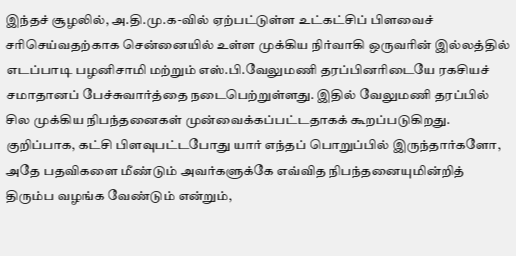இந்தச் சூழலில், அ.தி.மு.க-வில் ஏற்பட்டுள்ள உட்கட்சிப் பிளவைச் சரிசெய்வதற்காக சென்னையில் உள்ள முக்கிய நிர்வாகி ஒருவரின் இல்லத்தில் எடப்பாடி பழனிசாமி மற்றும் எஸ்.பி.வேலுமணி தரப்பினரிடையே ரகசியச் சமாதானப் பேச்சுவார்த்தை நடைபெற்றுள்ளது. இதில் வேலுமணி தரப்பில் சில முக்கிய நிபந்தனைகள் முன்வைக்கப்பட்டதாகக் கூறப்படுகிறது. குறிப்பாக, கட்சி பிளவுபட்டபோது யார் எந்தப் பொறுப்பில் இருந்தார்களோ, அதே பதவிகளை மீண்டும் அவர்களுக்கே எவ்வித நிபந்தனையுமின்றித் திரும்ப வழங்க வேண்டும் என்றும்,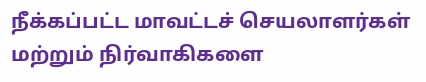நீக்கப்பட்ட மாவட்டச் செயலாளர்கள் மற்றும் நிர்வாகிகளை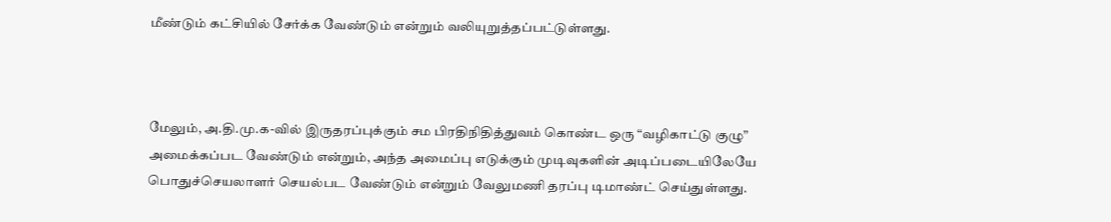மீண்டும் கட்சியில் சேர்க்க வேண்டும் என்றும் வலியுறுத்தப்பட்டுள்ளது.



மேலும், அ.தி.மு.க-வில் இருதரப்புக்கும் சம பிரதிநிதித்துவம் கொண்ட ஒரு “வழிகாட்டு குழு” அமைக்கப்பட வேண்டும் என்றும், அந்த அமைப்பு எடுக்கும் முடிவுகளின் அடிப்படையிலேயே பொதுச்செயலாளர் செயல்பட வேண்டும் என்றும் வேலுமணி தரப்பு டிமாண்ட் செய்துள்ளது.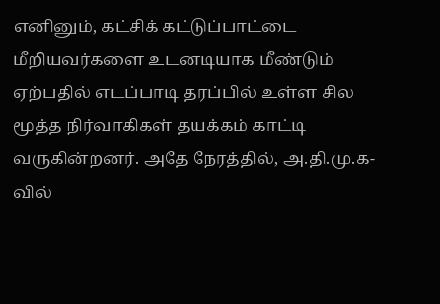எனினும், கட்சிக் கட்டுப்பாட்டை மீறியவர்களை உடனடியாக மீண்டும் ஏற்பதில் எடப்பாடி தரப்பில் உள்ள சில மூத்த நிர்வாகிகள் தயக்கம் காட்டி வருகின்றனர். அதே நேரத்தில், அ.தி.மு.க-வில்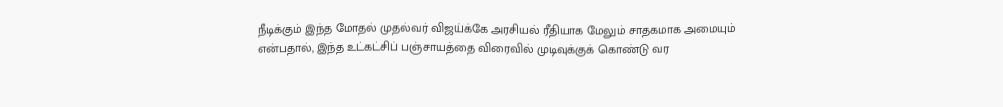நீடிக்கும் இந்த மோதல் முதல்வர் விஜய்க்கே அரசியல் ரீதியாக மேலும் சாதகமாக அமையும் என்பதால், இந்த உட்கட்சிப் பஞ்சாயத்தை விரைவில் முடிவுக்குக் கொண்டு வர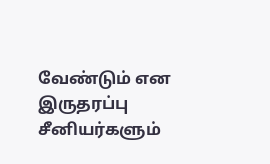வேண்டும் என இருதரப்பு சீனியர்களும்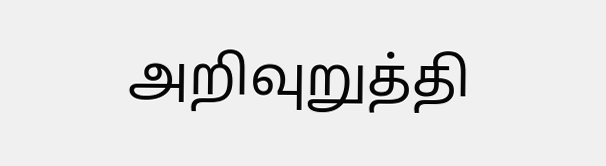அறிவுறுத்தி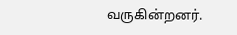வருகின்றனர்.